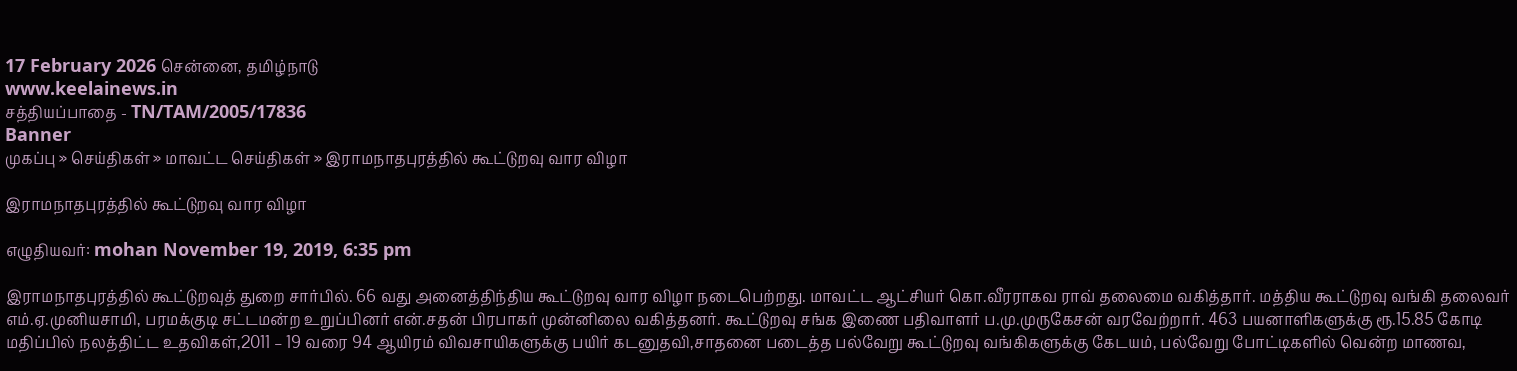17 February 2026 சென்னை, தமிழ்நாடு
www.keelainews.in
சத்தியப்பாதை - TN/TAM/2005/17836
Banner
முகப்பு » செய்திகள் » மாவட்ட செய்திகள் » இராமநாதபுரத்தில் கூட்டுறவு வார விழா

இராமநாதபுரத்தில் கூட்டுறவு வார விழா

எழுதியவர்: mohan November 19, 2019, 6:35 pm

இராமநாதபுரத்தில் கூட்டுறவுத் துறை சார்பில். 66 வது அனைத்திந்திய கூட்டுறவு வார விழா நடைபெற்றது. மாவட்ட ஆட்சியர் கொ.வீரராகவ ராவ் தலைமை வகித்தார். மத்திய கூட்டுறவு வங்கி தலைவர் எம்.ஏ.முனியசாமி, பரமக்குடி சட்டமன்ற உறுப்பினர் என்.சதன் பிரபாகர் முன்னிலை வகித்தனர். கூட்டுறவு சங்க இணை பதிவாளர் ப.மு.முருகேசன் வரவேற்றார். 463 பயனாளிகளுக்கு ரூ.15.85 கோடி மதிப்பில் நலத்திட்ட உதவிகள்,2011 – 19 வரை 94 ஆயிரம் விவசாயிகளுக்கு பயிர் கடனுதவி,சாதனை படைத்த பல்வேறு கூட்டுறவு வங்கிகளுக்கு கேடயம், பல்வேறு போட்டிகளில் வென்ற மாணவ,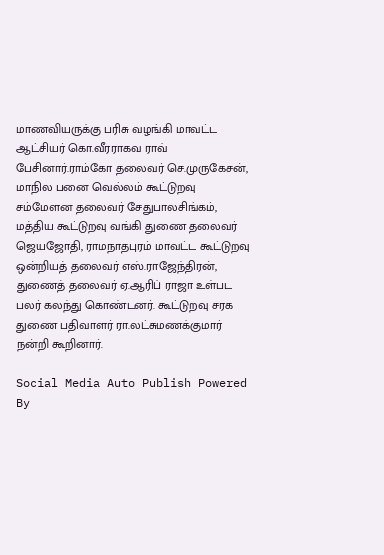மாணவியருக்கு பரிசு வழங்கி மாவட்ட ஆட்சியர் கொ.வீரராகவ ராவ் பேசினார்.ராம்கோ தலைவர் செ.முருகேசன், மாநில பனை வெல்லம் கூட்டுறவு சம்மேளன தலைவர் சேதுபாலசிங்கம், மத்திய கூட்டுறவு வங்கி துணை தலைவர் ஜெயஜோதி, ராமநாதபுரம் மாவட்ட கூட்டுறவு ஒன்றியத் தலைவர் எஸ்.ராஜேந்திரன், துணைத் தலைவர் ஏ.ஆரிப் ராஜா உள்பட பலர் கலந்து கொண்டனர். கூட்டுறவு சரக துணை பதிவாளர் ரா.லட்சுமணக்குமார் நன்றி கூறினார்.

Social Media Auto Publish Powered By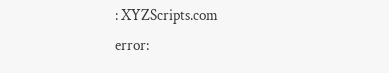: XYZScripts.com
error: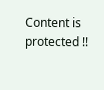Content is protected !!